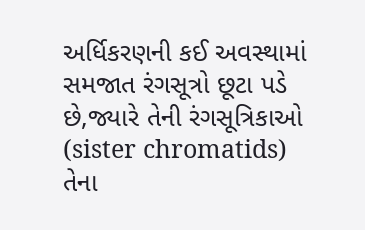અર્ધિકરણની કઈ અવસ્થામાં સમજાત રંગસૂત્રો છૂટા પડે છે,જ્યારે તેની રંગસૂત્રિકાઓ (sister chromatids) તેના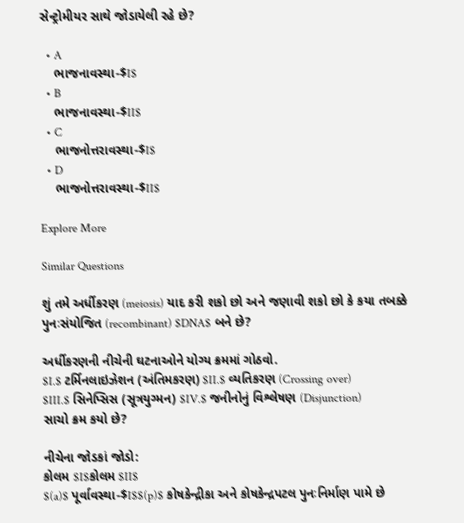સેન્ટ્રોમીયર સાથે જોડાયેલી રહે છે?

  • A
    ભાજનાવસ્થા-$I$
  • B
    ભાજનાવસ્થા-$II$
  • C
    ભાજનોત્તરાવસ્થા-$I$
  • D
    ભાજનોત્તરાવસ્થા-$II$

Explore More

Similar Questions

શું તમે અર્ધીકરણ (meiosis) યાદ કરી શકો છો અને જણાવી શકો છો કે કયા તબક્કે પુનઃસંયોજિત (recombinant) $DNA$ બને છે?

અર્ધીકરણની નીચેની ઘટનાઓને યોગ્ય ક્રમમાં ગોઠવો.
$I.$ ટર્મિનલાઇઝેશન (અંતિમકરણ) $II.$ વ્યતિકરણ (Crossing over)
$III.$ સિનેપ્સિસ (સૂત્રયુગ્મન) $IV.$ જનીનોનું વિશ્લેષણ (Disjunction)
સાચો ક્રમ કયો છે?

નીચેના જોડકાં જોડો:
કોલમ $I$કોલમ $II$
$(a)$ પૂર્વાવસ્થા-$I$$(p)$ કોષકેન્દ્રીકા અને કોષકેન્દ્રપટલ પુનઃનિર્માણ પામે છે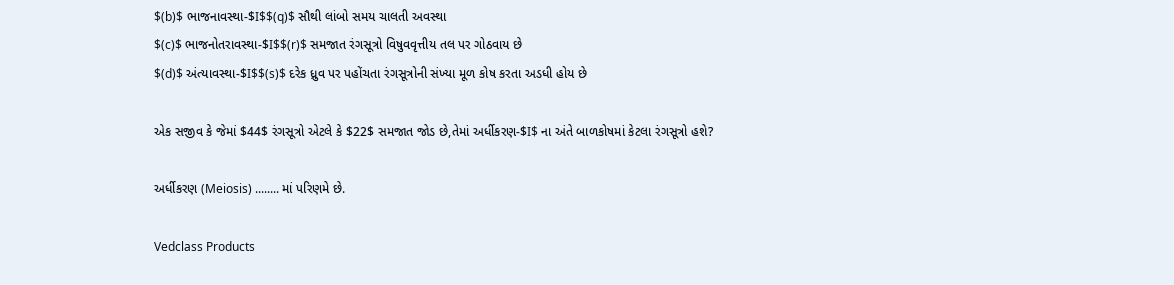$(b)$ ભાજનાવસ્થા-$I$$(q)$ સૌથી લાંબો સમય ચાલતી અવસ્થા
$(c)$ ભાજનોતરાવસ્થા-$I$$(r)$ સમજાત રંગસૂત્રો વિષુવવૃત્તીય તલ પર ગોઠવાય છે
$(d)$ અંત્યાવસ્થા-$I$$(s)$ દરેક ધ્રુવ પર પહોંચતા રંગસૂત્રોની સંખ્યા મૂળ કોષ કરતા અડધી હોય છે

એક સજીવ કે જેમાં $44$ રંગસૂત્રો એટલે કે $22$ સમજાત જોડ છે,તેમાં અર્ધીકરણ-$I$ ના અંતે બાળકોષમાં કેટલા રંગસૂત્રો હશે?

અર્ધીકરણ (Meiosis) ........ માં પરિણમે છે.

Vedclass Products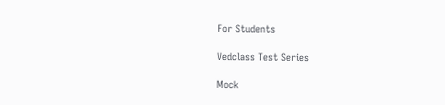For Students

Vedclass Test Series

Mock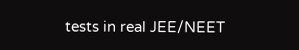tests in real JEE/NEET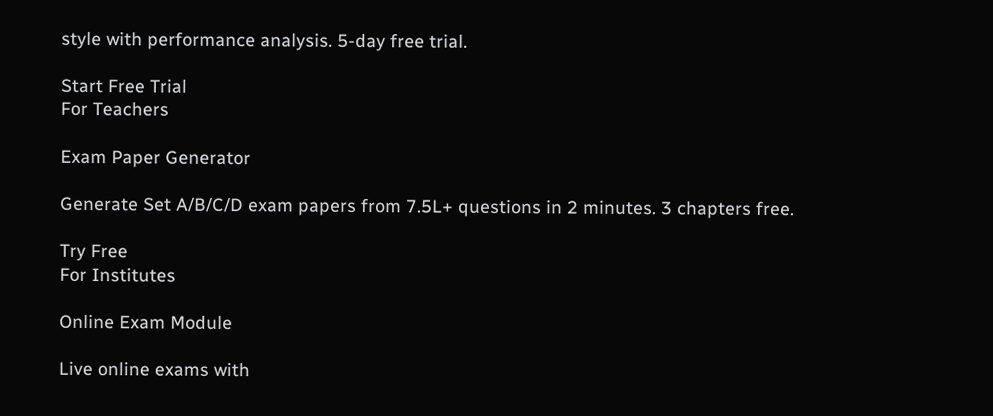style with performance analysis. 5-day free trial.

Start Free Trial
For Teachers

Exam Paper Generator

Generate Set A/B/C/D exam papers from 7.5L+ questions in 2 minutes. 3 chapters free.

Try Free
For Institutes

Online Exam Module

Live online exams with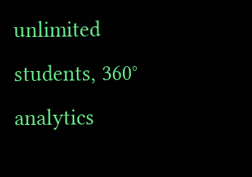unlimited students, 360° analytics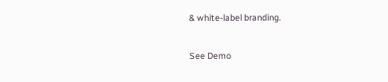& white-label branding.

See Demo